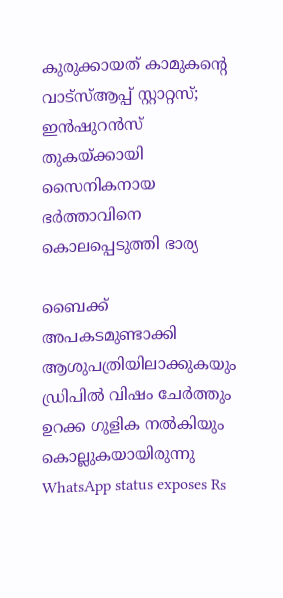കുരുക്കായത് കാമുകന്റെ വാട്‌സ്ആപ്പ് സ്റ്റാറ്റസ്; ഇന്‍ഷുറന്‍സ് തുകയ്ക്കായി സൈനികനായ ഭര്‍ത്താവിനെ കൊലപ്പെടുത്തി ഭാര്യ

ബൈക്ക് അപകടമുണ്ടാക്കി ആശുപത്രിയിലാക്കുകയും ഡ്രിപില്‍ വിഷം ചേര്‍ത്തും ഉറക്ക ഗുളിക നല്‍കിയും കൊല്ലുകയായിരുന്നു
WhatsApp status exposes Rs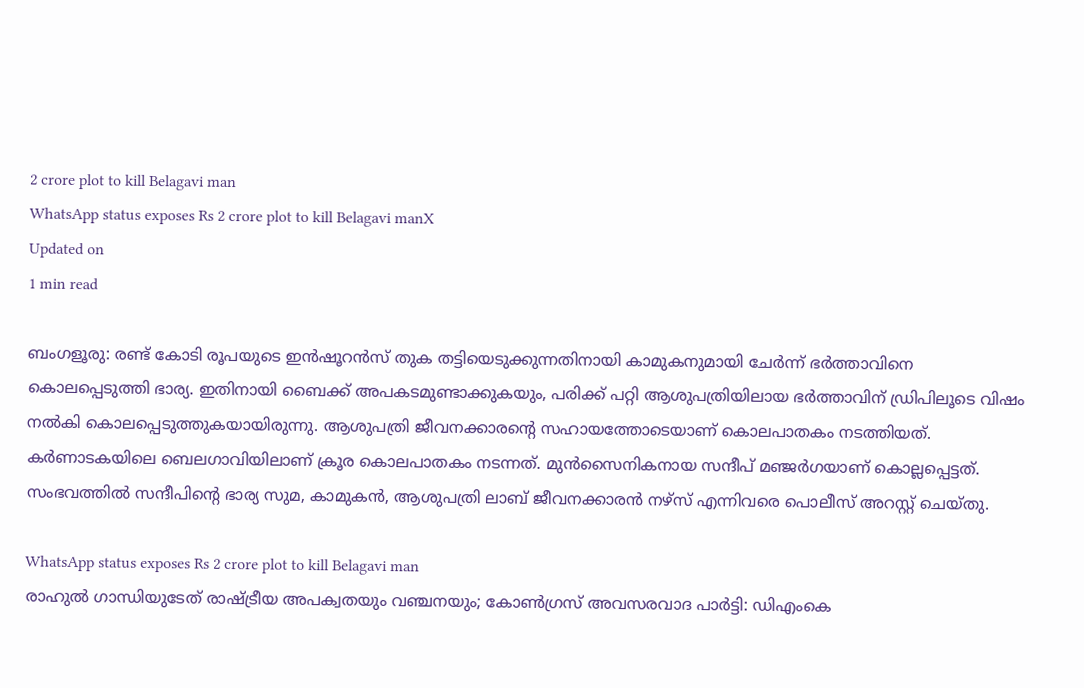2 crore plot to kill Belagavi man
WhatsApp status exposes Rs 2 crore plot to kill Belagavi manX
Updated on
1 min read

ബംഗളൂരു: രണ്ട് കോടി രൂപയുടെ ഇന്‍ഷൂറന്‍സ് തുക തട്ടിയെടുക്കുന്നതിനായി കാമുകനുമായി ചേര്‍ന്ന് ഭര്‍ത്താവിനെ കൊലപ്പെടുത്തി ഭാര്യ. ഇതിനായി ബൈക്ക് അപകടമുണ്ടാക്കുകയും, പരിക്ക് പറ്റി ആശുപത്രിയിലായ ഭര്‍ത്താവിന് ഡ്രിപിലൂടെ വിഷം നല്‍കി കൊലപ്പെടുത്തുകയായിരുന്നു. ആശുപത്രി ജീവനക്കാരന്റെ സഹായത്തോടെയാണ് കൊലപാതകം നടത്തിയത്. കര്‍ണാടകയിലെ ബെലഗാവിയിലാണ് ക്രൂര കൊലപാതകം നടന്നത്. മുന്‍സൈനികനായ സന്ദീപ് മഞ്ജര്‍ഗയാണ് കൊല്ലപ്പെട്ടത്. സംഭവത്തില്‍ സന്ദീപിന്റെ ഭാര്യ സുമ, കാമുകന്‍, ആശുപത്രി ലാബ് ജീവനക്കാരന്‍ നഴ്‌സ് എന്നിവരെ പൊലീസ് അറസ്റ്റ് ചെയ്തു.

WhatsApp status exposes Rs 2 crore plot to kill Belagavi man
രാഹുൽ ഗാന്ധിയുടേത് രാഷ്ട്രീയ അപക്വതയും വഞ്ചനയും; കോൺഗ്രസ് അവസരവാദ പാർട്ടി: ഡിഎംകെ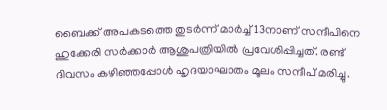ബൈക്ക് അപകടത്തെ തുടര്‍ന്ന് മാര്‍ച്ച് 13നാണ് സന്ദീപിനെ ഹുക്കേരി സര്‍ക്കാര്‍ ആശുപത്രിയില്‍ പ്രവേശിപ്പിച്ചത്. രണ്ട് ദിവസം കഴിഞ്ഞപ്പോള്‍ ഹൃദയാഘാതം മൂലം സന്ദീപ് മരിച്ചു.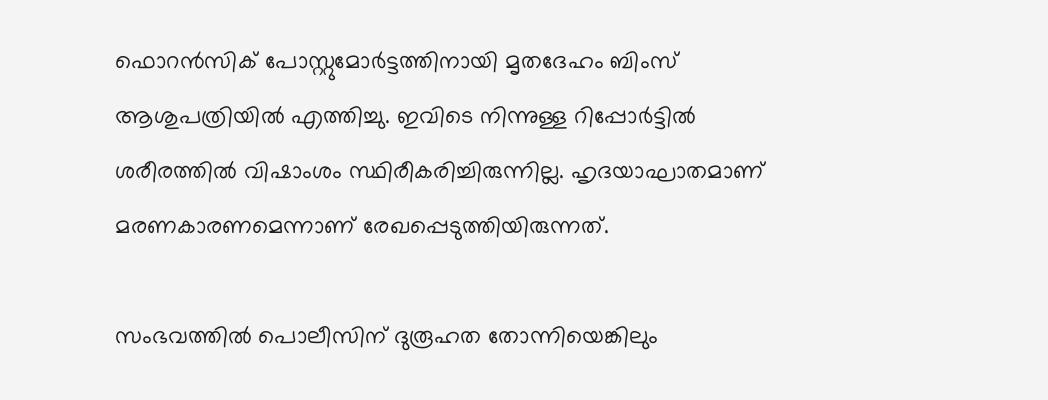ഫൊറന്‍സിക് പോസ്റ്റുമോര്‍ട്ടത്തിനായി മൃതദേഹം ബിംസ് ആശുപത്രിയില്‍ എത്തിച്ചു. ഇവിടെ നിന്നുള്ള റിപ്പോര്‍ട്ടില്‍ ശരീരത്തില്‍ വിഷാംശം സ്ഥിരീകരിച്ചിരുന്നില്ല. ഹൃദയാഘാതമാണ് മരണകാരണമെന്നാണ് രേഖപ്പെടുത്തിയിരുന്നത്.

സംഭവത്തില്‍ പൊലീസിന് ദുരൂഹത തോന്നിയെങ്കിലും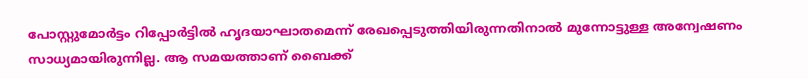പോസ്റ്റുമോര്‍ട്ടം റിപ്പോര്‍ട്ടില്‍ ഹൃദയാഘാതമെന്ന് രേഖപ്പെടുത്തിയിരുന്നതിനാല്‍ മുന്നോട്ടുള്ള അന്വേഷണം സാധ്യമായിരുന്നില്ല. ആ സമയത്താണ് ബൈക്ക്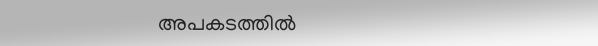അപകടത്തില്‍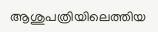ആശുപത്രിയിലെത്തിയ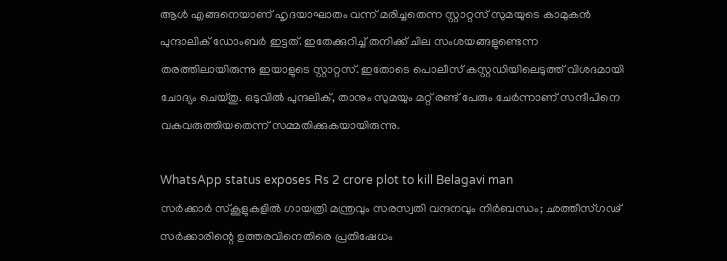ആള്‍ എങ്ങനെയാണ് ഹൃദയാഘാതം വന്ന് മരിച്ചതെന്ന സ്റ്റാറ്റസ് സുമയുടെ കാമുകന്‍ പുന്ദാലിക് ഡോംബര്‍ ഇട്ടത്. ഇതേക്കുറിച്ച് തനിക്ക് ചില സംശയങ്ങളുണ്ടെന്ന തരത്തിലായിരുന്നു ഇയാളുടെ സ്റ്റാറ്റസ്. ഇതോടെ പൊലീസ് കസ്റ്റഡിയിലെടുത്ത് വിശദമായി ചോദ്യം ചെയ്തു. ഒടുവില്‍ പുന്ദലിക്, താനും സുമയും മറ്റ് രണ്ട് പേരും ചേര്‍ന്നാണ് സന്ദീപിനെ വകവരുത്തിയതെന്ന് സമ്മതിക്കുകയായിരുന്നു.

WhatsApp status exposes Rs 2 crore plot to kill Belagavi man
സർക്കാർ സ്കൂളുകളിൽ ഗായത്രി മന്ത്രവും സരസ്വതി വന്ദനവും നിർബന്ധം; ഛത്തീസ്ഗഢ് സർക്കാരിന്റെ ഉത്തരവിനെതിരെ പ്രതിഷേധം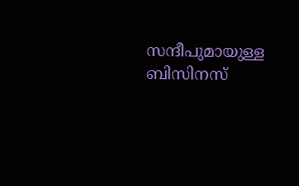സന്ദീപുമായുള്ള ബിസിനസ്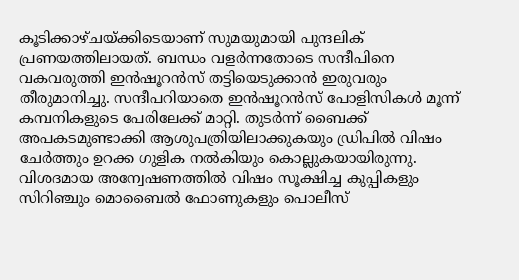കൂടിക്കാഴ്ചയ്ക്കിടെയാണ് സുമയുമായി പുന്ദലിക് പ്രണയത്തിലായത്. ബന്ധം വളര്‍ന്നതോടെ സന്ദീപിനെ വകവരുത്തി ഇന്‍ഷൂറന്‍സ് തട്ടിയെടുക്കാന്‍ ഇരുവരും തീരുമാനിച്ചു. സന്ദീപറിയാതെ ഇന്‍ഷൂറന്‍സ് പോളിസികള്‍ മൂന്ന് കമ്പനികളുടെ പേരിലേക്ക് മാറ്റി. തുടര്‍ന്ന് ബൈക്ക് അപകടമുണ്ടാക്കി ആശുപത്രിയിലാക്കുകയും ഡ്രിപില്‍ വിഷം ചേര്‍ത്തും ഉറക്ക ഗുളിക നല്‍കിയും കൊല്ലുകയായിരുന്നു. വിശദമായ അന്വേഷണത്തില്‍ വിഷം സൂക്ഷിച്ച കുപ്പികളും സിറിഞ്ചും മൊബൈല്‍ ഫോണുകളും പൊലീസ്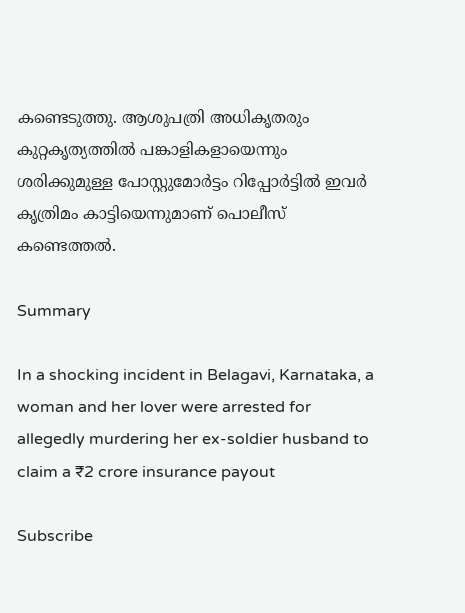കണ്ടെടുത്തു. ആശുപത്രി അധികൃതരും കുറ്റകൃത്യത്തില്‍ പങ്കാളികളായെന്നും ശരിക്കുമുള്ള പോസ്റ്റുമോര്‍ട്ടം റിപ്പോര്‍ട്ടില്‍ ഇവര്‍ കൃത്രിമം കാട്ടിയെന്നുമാണ് പൊലീസ് കണ്ടെത്തല്‍.

Summary

In a shocking incident in Belagavi, Karnataka, a woman and her lover were arrested for allegedly murdering her ex-soldier husband to claim a ₹2 crore insurance payout

Subscribe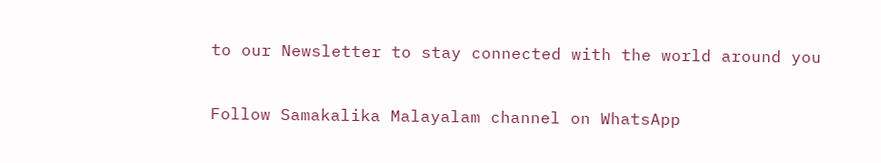to our Newsletter to stay connected with the world around you

Follow Samakalika Malayalam channel on WhatsApp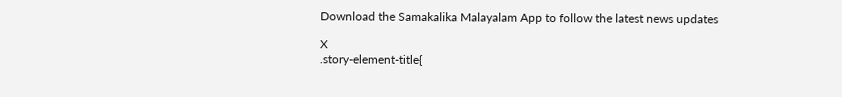Download the Samakalika Malayalam App to follow the latest news updates

X
.story-element-title{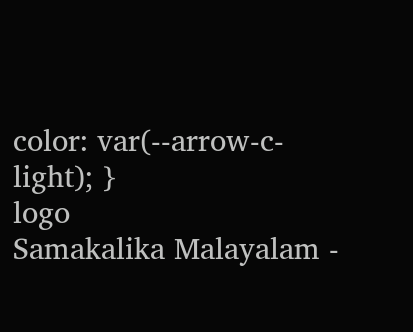color: var(--arrow-c-light); }
logo
Samakalika Malayalam -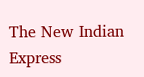The New Indian Express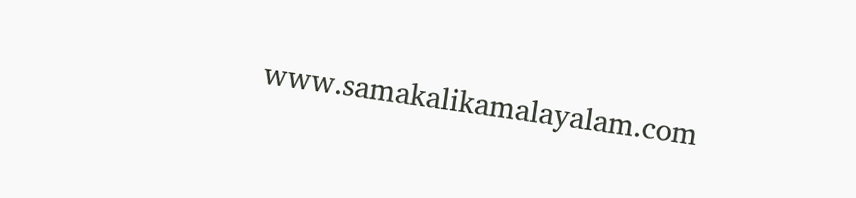www.samakalikamalayalam.com